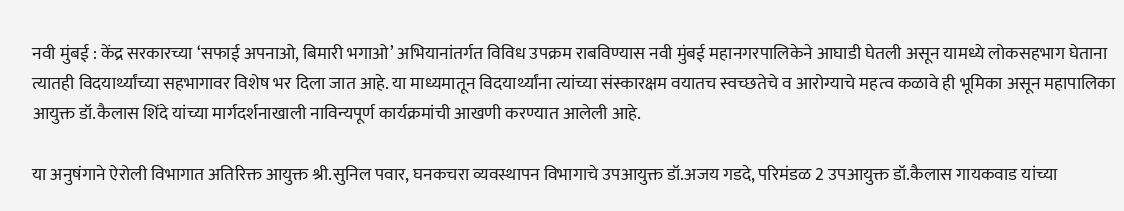नवी मुंबई : केंद्र सरकारच्या ‘सफाई अपनाओ, बिमारी भगाओ’ अभियानांतर्गत विविध उपक्रम राबविण्यास नवी मुंबई महानगरपालिकेने आघाडी घेतली असून यामध्ये लोकसहभाग घेताना त्यातही विदयार्थ्यांच्या सहभागावर विशेष भर दिला जात आहे. या माध्यमातून विदयार्थ्यांना त्यांच्या संस्कारक्षम वयातच स्वच्छतेचे व आरोग्याचे महत्व कळावे ही भूमिका असून महापालिका आयुक्त डॉ.कैलास शिंदे यांच्या मार्गदर्शनाखाली नाविन्यपूर्ण कार्यक्रमांची आखणी करण्यात आलेली आहे.

या अनुषंगाने ऐरोली विभागात अतिरिक्त आयुक्त श्री.सुनिल पवार, घनकचरा व्यवस्थापन विभागाचे उपआयुक्त डॉ.अजय गडदे, परिमंडळ 2 उपआयुक्त डॉ.कैलास गायकवाड यांच्या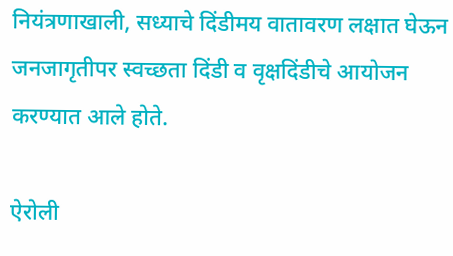नियंत्रणाखाली, सध्याचे दिंडीमय वातावरण लक्षात घेऊन जनजागृतीपर स्वच्छता दिंडी व वृक्षदिंडीचे आयोजन करण्यात आले होते.

ऐरोली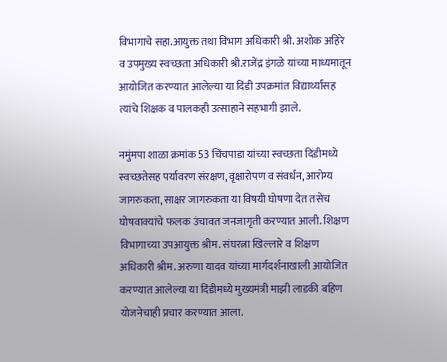विभागाचे सहा.आयुक्त तथा विभाग अधिकारी श्री. अशोक अहिरे व उपमुख्य स्वच्छता अधिकारी श्री.राजेंद्र इंगळे यांच्या माध्यमातून आयोजित करण्यात आलेल्या या दिंडी उपक्रमांत विद्यार्थ्यांसह त्यांचे शिक्षक व पालकही उत्साहाने सहभागी झाले.

नमुंमपा शाळा क्रमांक 53 चिंचपाडा यांच्या स्वच्छता दिंडीमध्ये स्वच्छतेसह पर्यावरण संरक्षण, वृक्षारोपण व संवर्धन, आरोग्य जागरुकता, साक्षर जागरुकता या विषयी घोषणा देत तसेच घोषवाक्यांचे फलक उंचावत जनजागृती करण्यात आली. शिक्षण विभागाच्या उपआयुक्त श्रीम. संघरत्ना खिल्लारे व शिक्षण अधिकारी श्रीम. अरुणा यादव यांच्या मार्गदर्शनाखाली आयोजित करण्यात आलेल्या या दिंडीमध्ये मुख्यमंत्री माझी लाडकी बहिण योजनेचाही प्रचार करण्यात आला.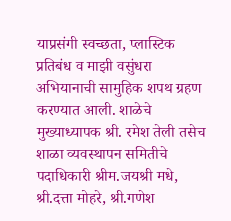याप्रसंगी स्वच्छता, प्लास्टिक प्रतिबंध व माझी वसुंधरा अभियानाची सामुहिक शपथ ग्रहण करण्यात आली. शाळेचे मुख्याध्यापक श्री. रमेश तेली तसेच शाळा व्यवस्थापन समितीचे पदाधिकारी श्रीम.जयश्री मधे, श्री.दत्ता मोहरे, श्री.गणेश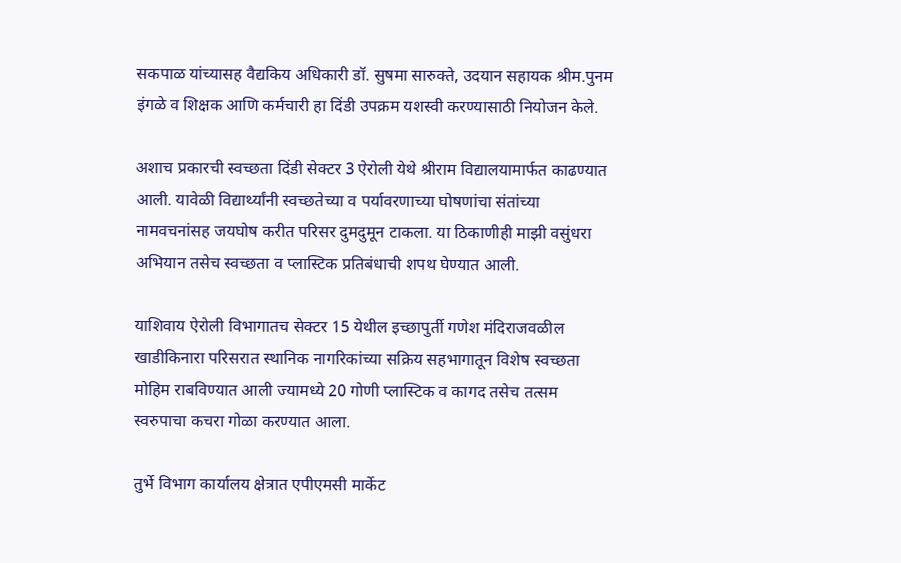सकपाळ यांच्यासह वैद्यकिय अधिकारी डॉ. सुषमा सारुक्ते, उदयान सहायक श्रीम.पुनम इंगळे व शिक्षक आणि कर्मचारी हा दिंडी उपक्रम यशस्वी करण्यासाठी नियोजन केले.

अशाच प्रकारची स्वच्छता दिंडी सेक्टर 3 ऐरोली येथे श्रीराम विद्यालयामार्फत काढण्यात आली. यावेळी विद्यार्थ्यांनी स्वच्छतेच्या व पर्यावरणाच्या घोषणांचा संतांच्या नामवचनांसह जयघोष करीत परिसर दुमदुमून टाकला. या ठिकाणीही माझी वसुंधरा अभियान तसेच स्वच्छता व प्लास्टिक प्रतिबंधाची शपथ घेण्यात आली.

याशिवाय ऐरोली विभागातच सेक्टर 15 येथील इच्छापुर्ती गणेश मंदिराजवळील खाडीकिनारा परिसरात स्थानिक नागरिकांच्या सक्रिय सहभागातून विशेष स्वच्छता मोहिम राबविण्यात आली ज्यामध्ये 20 गोणी प्लास्टिक व कागद तसेच तत्सम स्वरुपाचा कचरा गोळा करण्यात आला.

तुर्भे विभाग कार्यालय क्षेत्रात एपीएमसी मार्केट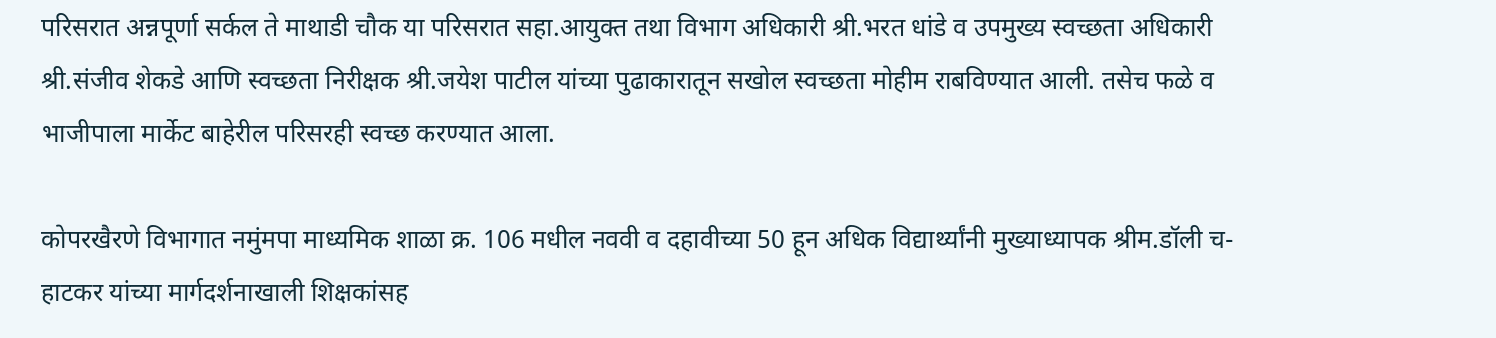परिसरात अन्नपूर्णा सर्कल ते माथाडी चौक या परिसरात सहा.आयुक्त तथा विभाग अधिकारी श्री.भरत धांडे व उपमुख्य स्वच्छता अधिकारी श्री.संजीव शेकडे आणि स्वच्छता निरीक्षक श्री.जयेश पाटील यांच्या पुढाकारातून सखोल स्वच्छता मोहीम राबविण्यात आली. तसेच फळे व भाजीपाला मार्केट बाहेरील परिसरही स्वच्छ करण्यात आला.

कोपरखैरणे विभागात नमुंमपा माध्यमिक शाळा क्र. 106 मधील नववी व दहावीच्या 50 हून अधिक विद्यार्थ्यांनी मुख्याध्यापक श्रीम.डॉली च-हाटकर यांच्या मार्गदर्शनाखाली शिक्षकांसह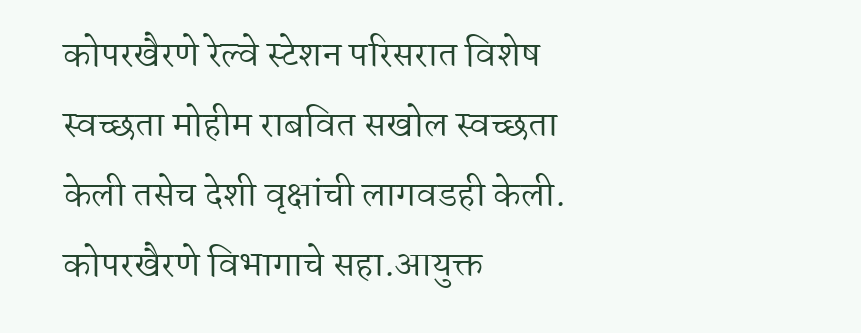कोपरखैरणे रेल्वे स्टेशन परिसरात विशेष स्वच्छता मोहीम राबवित सखोल स्वच्छता केली तसेच देशी वृक्षांची लागवडही केली. कोपरखैरणे विभागाचे सहा.आयुक्त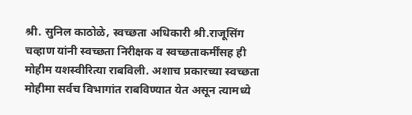श्री. सुनिल काठोळे, स्वच्छता अधिकारी श्री.राजूसिंग चव्हाण यांनी स्वच्छता निरीक्षक व स्वच्छताकर्मींसह ही मोहीम यशस्वीरित्या राबविली. अशाच प्रकारच्या स्वच्छता मोहीमा सर्वच विभागांत राबविण्यात येत असून त्यामध्ये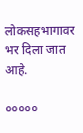लोकसहभागावर भर दिला जात आहे.

०००००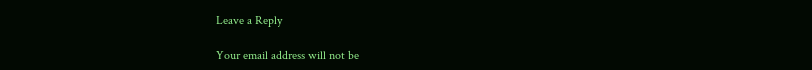Leave a Reply

Your email address will not be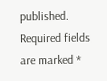published. Required fields are marked *